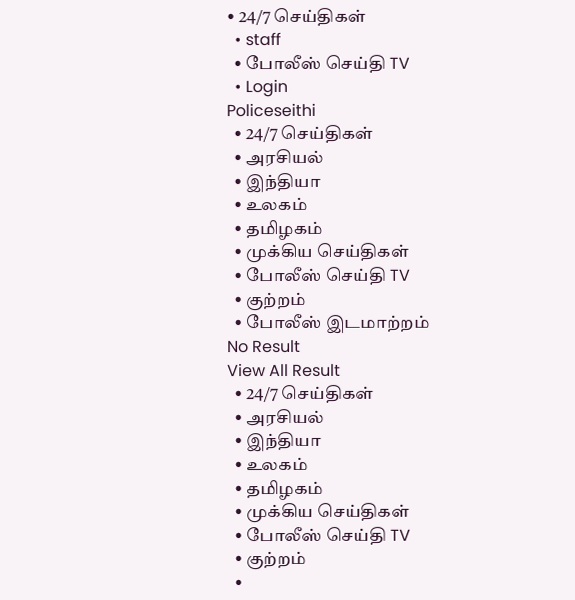• 24/7 செய்திகள்
  • staff
  • போலீஸ் செய்தி TV
  • Login
Policeseithi
  • 24/7 செய்திகள்
  • அரசியல்
  • இந்தியா
  • உலகம்
  • தமிழகம்
  • முக்கிய செய்திகள்
  • போலீஸ் செய்தி TV
  • குற்றம்
  • போலீஸ் இடமாற்றம்
No Result
View All Result
  • 24/7 செய்திகள்
  • அரசியல்
  • இந்தியா
  • உலகம்
  • தமிழகம்
  • முக்கிய செய்திகள்
  • போலீஸ் செய்தி TV
  • குற்றம்
  •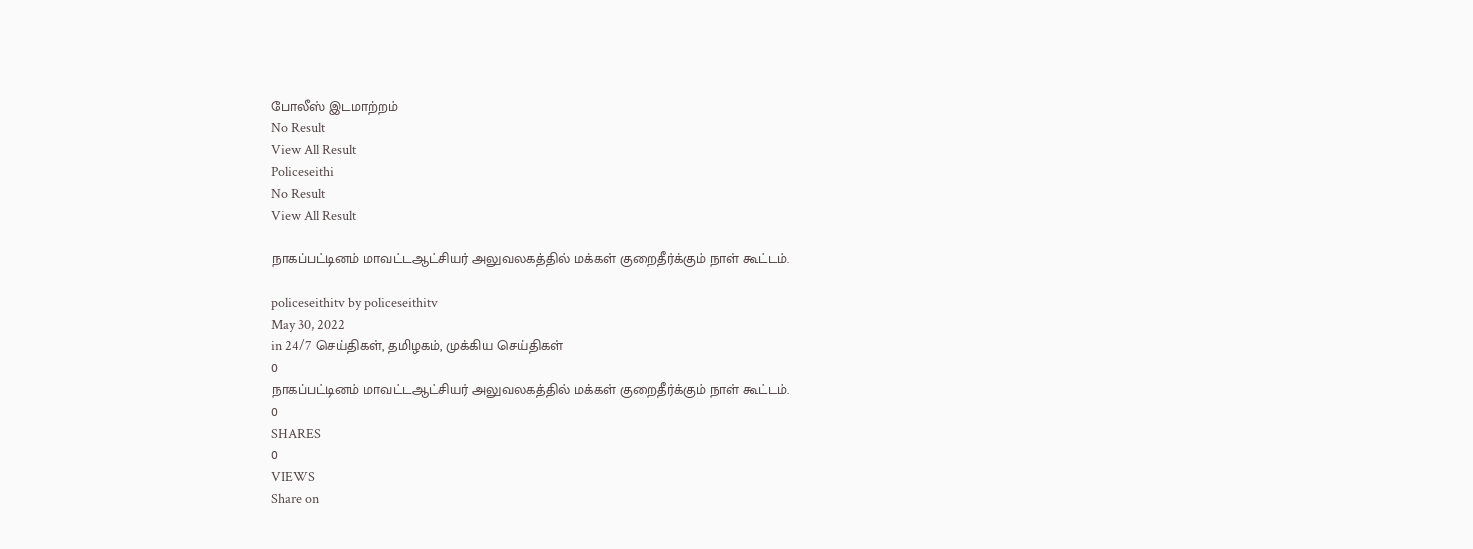போலீஸ் இடமாற்றம்
No Result
View All Result
Policeseithi
No Result
View All Result

நாகப்பட்டினம் மாவட்டஆட்சியர் அலுவலகத்தில் மக்கள் குறைதீர்க்கும் நாள் கூட்டம்.

policeseithitv by policeseithitv
May 30, 2022
in 24/7 செய்திகள், தமிழகம், முக்கிய செய்திகள்
0
நாகப்பட்டினம் மாவட்டஆட்சியர் அலுவலகத்தில் மக்கள் குறைதீர்க்கும் நாள் கூட்டம்.
0
SHARES
0
VIEWS
Share on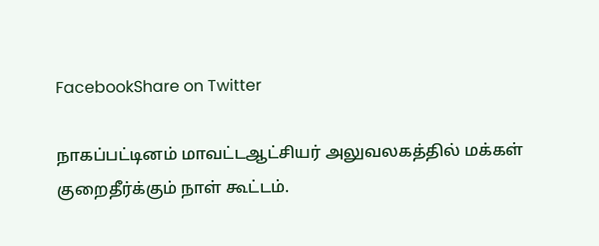FacebookShare on Twitter

நாகப்பட்டினம் மாவட்டஆட்சியர் அலுவலகத்தில் மக்கள் குறைதீர்க்கும் நாள் கூட்டம்.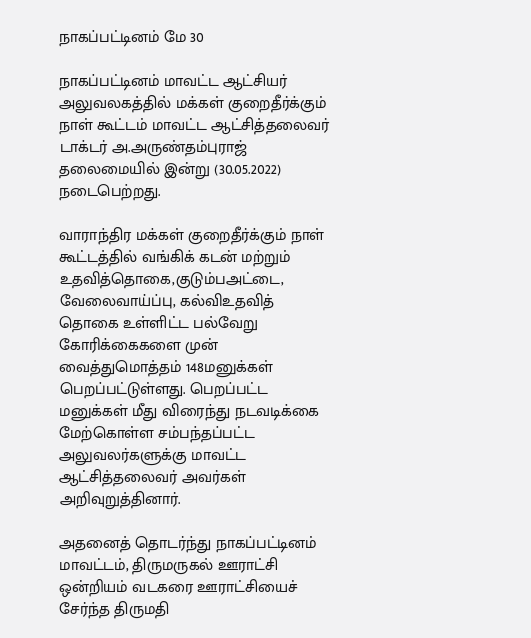நாகப்பட்டினம் மே 30

நாகப்பட்டினம் மாவட்ட ஆட்சியர் அலுவலகத்தில் மக்கள் குறைதீர்க்கும் நாள் கூட்டம் மாவட்ட ஆட்சித்தலைவர் டாக்டர் அ.அருண்தம்புராஜ் தலைமையில் இன்று (30.05.2022) நடைபெற்றது.

வாராந்திர மக்கள் குறைதீர்க்கும் நாள் கூட்டத்தில் வங்கிக் கடன் மற்றும் உதவித்தொகை,குடும்பஅட்டை, வேலைவாய்ப்பு, கல்விஉதவித் தொகை உள்ளிட்ட பல்வேறு கோரிக்கைகளை முன் வைத்துமொத்தம் 148மனுக்கள் பெறப்பட்டுள்ளது. பெறப்பட்ட மனுக்கள் மீது விரைந்து நடவடிக்கை மேற்கொள்ள சம்பந்தப்பட்ட அலுவலர்களுக்கு மாவட்ட ஆட்சித்தலைவர் அவர்கள் அறிவுறுத்தினார்.

அதனைத் தொடர்ந்து நாகப்பட்டினம் மாவட்டம், திருமருகல் ஊராட்சி ஒன்றியம் வடகரை ஊராட்சியைச் சேர்ந்த திருமதி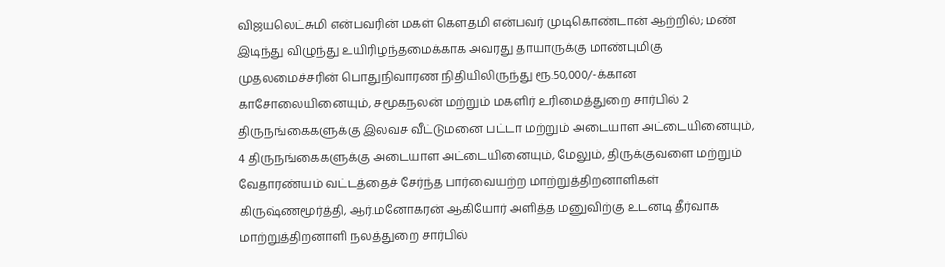விஜயலெட்சுமி என்பவரின் மகள் கௌதமி என்பவர் முடிகொண்டான் ஆற்றில்; மண் இடிந்து விழுந்து உயிரிழந்தமைக்காக அவரது தாயாருக்கு மாண்புமிகு முதலமைச்சரின் பொதுநிவாரண நிதியிலிருந்து ரூ.50,000/-க்கான காசோலையினையும், சமூகநலன் மற்றும் மகளிர் உரிமைத்துறை சார்பில் 2 திருநங்கைகளுக்கு இலவச வீட்டுமனை பட்டா மற்றும் அடையாள அட்டையினையும், 4 திருநங்கைகளுக்கு அடையாள அட்டையினையும், மேலும், திருக்குவளை மற்றும் வேதாரண்யம் வட்டத்தைச் சேர்ந்த பார்வையற்ற மாற்றுத்திறனாளிகள் கிருஷ்ணமூர்த்தி, ஆர்.மனோகரன் ஆகியோர் அளித்த மனுவிற்கு உடனடி தீர்வாக மாற்றுத்திறனாளி நலத்துறை சார்பில்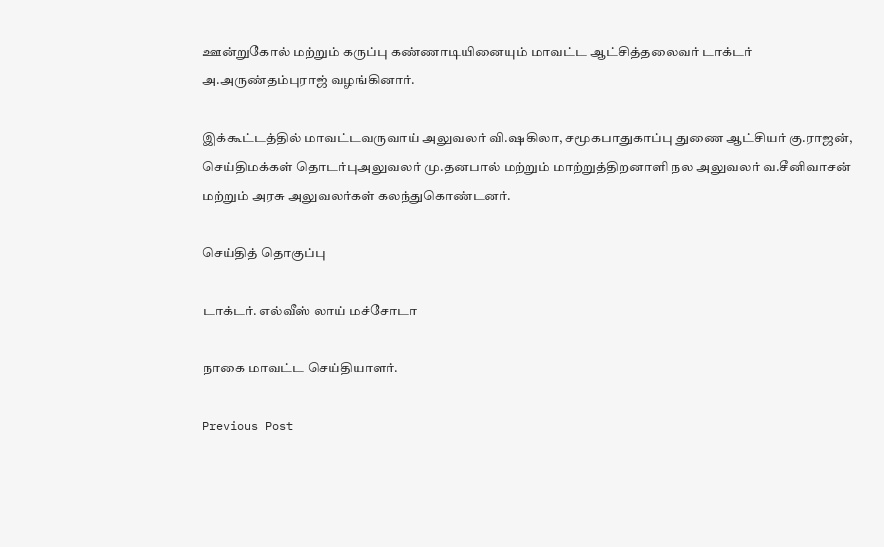ஊன்றுகோல் மற்றும் கருப்பு கண்ணாடியினையும் மாவட்ட ஆட்சித்தலைவர் டாக்டர் அ.அருண்தம்புராஜ் வழங்கினார்.

இக்கூட்டத்தில் மாவட்டவருவாய் அலுவலர் வி.ஷகிலா, சமூகபாதுகாப்பு துணை ஆட்சியர் கு.ராஜன், செய்திமக்கள் தொடர்புஅலுவலர் மு.தனபால் மற்றும் மாற்றுத்திறனாளி நல அலுவலர் வ.சீனிவாசன் மற்றும் அரசு அலுவலர்கள் கலந்துகொண்டனர்.

செய்தித் தொகுப்பு

டாக்டர். எல்வீஸ் லாய் மச்சோடா

நாகை மாவட்ட செய்தியாளர்.

Previous Post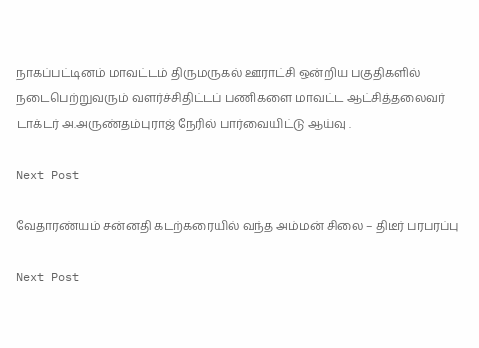நாகப்பட்டினம் மாவட்டம் திருமருகல் ஊராட்சி ஒன்றிய பகுதிகளில் நடைபெற்றுவரும் வளர்ச்சிதிட்டப் பணிகளை மாவட்ட ஆட்சித்தலைவர் டாக்டர் அ.அருண்தம்புராஜ் நேரில் பார்வையிட்டு ஆய்வு .

Next Post

வேதாரண்யம் சன்னதி கடற்கரையில் வந்த அம்மன் சிலை – திடீர் பரபரப்பு

Next Post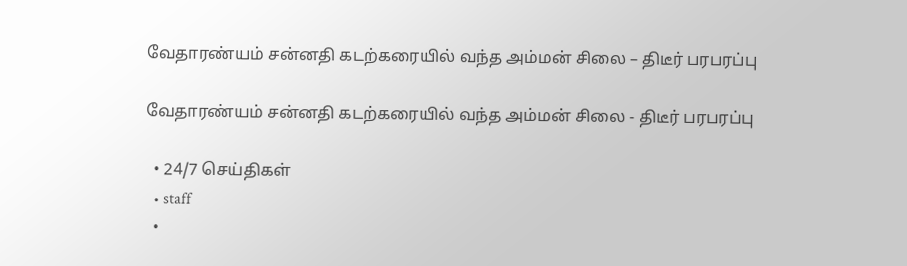வேதாரண்யம் சன்னதி கடற்கரையில் வந்த அம்மன் சிலை – திடீர் பரபரப்பு

வேதாரண்யம் சன்னதி கடற்கரையில் வந்த அம்மன் சிலை - திடீர் பரபரப்பு

  • 24/7 செய்திகள்
  • staff
  •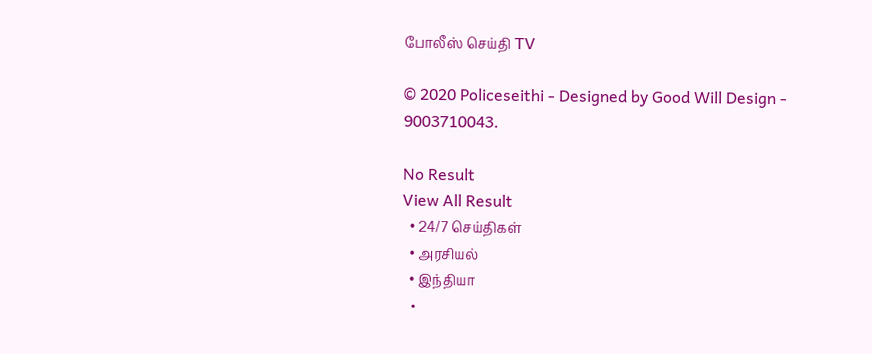போலீஸ் செய்தி TV

© 2020 Policeseithi - Designed by Good Will Design - 9003710043.

No Result
View All Result
  • 24/7 செய்திகள்
  • அரசியல்
  • இந்தியா
  •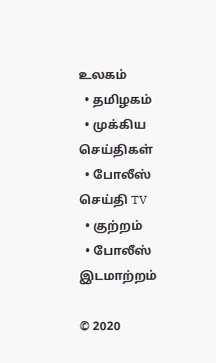உலகம்
  • தமிழகம்
  • முக்கிய செய்திகள்
  • போலீஸ் செய்தி TV
  • குற்றம்
  • போலீஸ் இடமாற்றம்

© 2020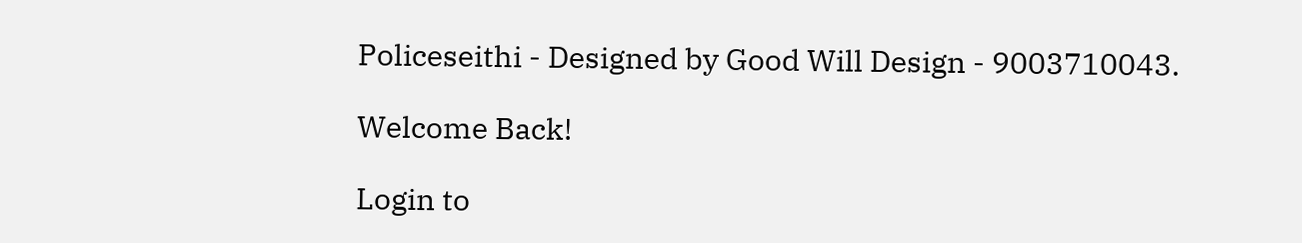Policeseithi - Designed by Good Will Design - 9003710043.

Welcome Back!

Login to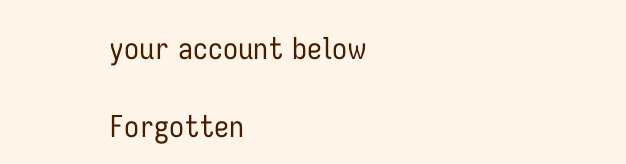your account below

Forgotten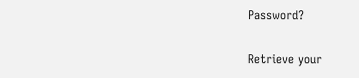Password?

Retrieve your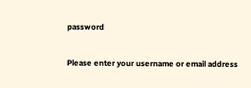password

Please enter your username or email address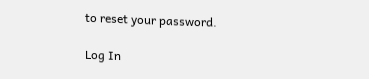to reset your password.

Log In